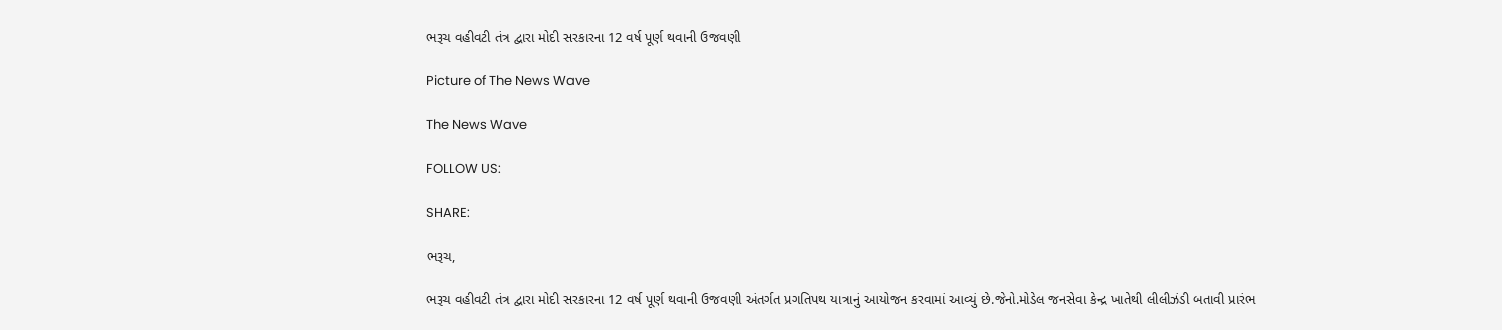ભરૂચ વહીવટી તંત્ર દ્વારા મોદી સરકારના 12 વર્ષ પૂર્ણ થવાની ઉજવણી

Picture of The News Wave

The News Wave

FOLLOW US:

SHARE:

ભરૂચ,

ભરૂચ વહીવટી તંત્ર દ્વારા મોદી સરકારના 12 વર્ષ પૂર્ણ થવાની ઉજવણી અંતર્ગત પ્રગતિપથ યાત્રાનું આયોજન કરવામાં આવ્યું છે.જેનો.મોડેલ જનસેવા કેન્દ્ર ખાતેથી લીલીઝંડી બતાવી પ્રારંભ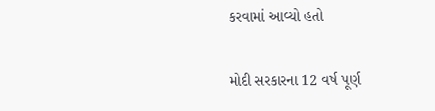કરવામાં આવ્યો હતો

મોદી સરકારના 12 વર્ષ પૂર્ણ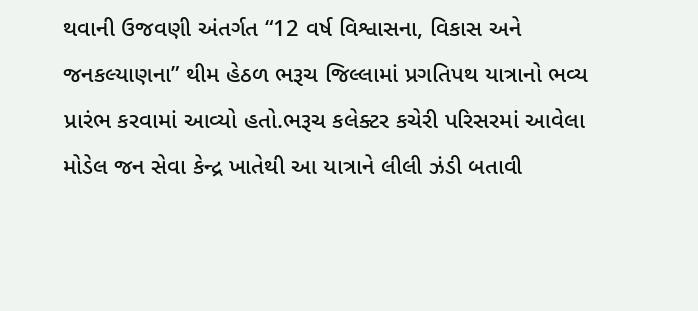થવાની ઉજવણી અંતર્ગત “12 વર્ષ વિશ્વાસના, વિકાસ અને જનકલ્યાણના” થીમ હેઠળ ભરૂચ જિલ્લામાં પ્રગતિપથ યાત્રાનો ભવ્ય પ્રારંભ કરવામાં આવ્યો હતો.ભરૂચ કલેક્ટર કચેરી પરિસરમાં આવેલા મોડેલ જન સેવા કેન્દ્ર ખાતેથી આ યાત્રાને લીલી ઝંડી બતાવી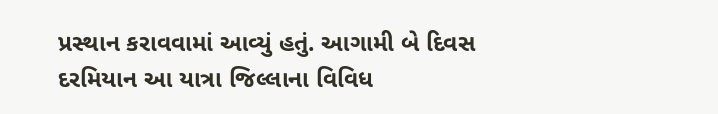પ્રસ્થાન કરાવવામાં આવ્યું હતું. આગામી બે દિવસ દરમિયાન આ યાત્રા જિલ્લાના વિવિધ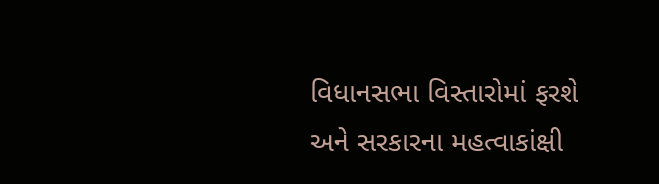વિધાનસભા વિસ્તારોમાં ફરશે અને સરકારના મહત્વાકાંક્ષી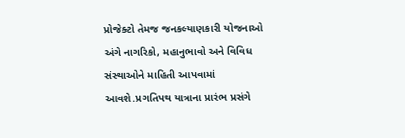પ્રોજેક્ટો તેમજ જનકલ્યાણકારી યોજનાઓ અંગે નાગરિકો, મહાનુભાવો અને વિવિધ સંસ્થાઓને માહિતી આપવામાં આવશે.પ્રગતિપથ યાત્રાના પ્રારંભ પ્રસંગે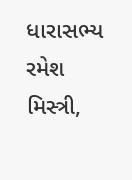ધારાસભ્ય રમેશ મિસ્ત્રી,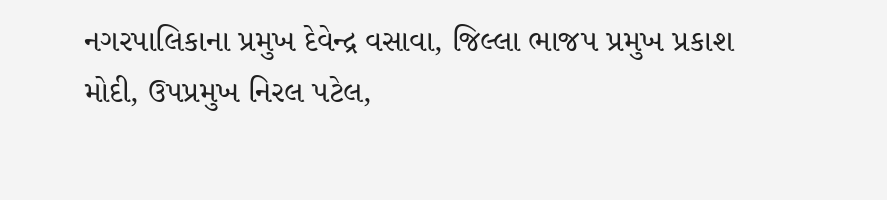નગરપાલિકાના પ્રમુખ દેવેન્દ્ર વસાવા, જિલ્લા ભાજપ પ્રમુખ પ્રકાશ મોદી, ઉપપ્રમુખ નિરલ પટેલ,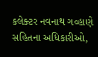કલેક્ટર નવનાથ ગવ્હાણે સહિતના અધિકારીઓ,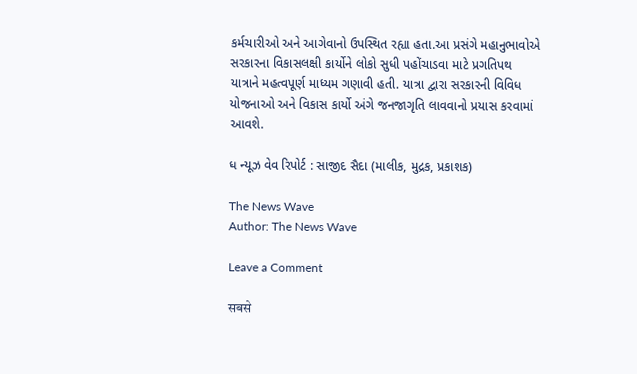કર્મચારીઓ અને આગેવાનો ઉપસ્થિત રહ્યા હતા.આ પ્રસંગે મહાનુભાવોએ સરકારના વિકાસલક્ષી કાર્યોને લોકો સુધી પહોંચાડવા માટે પ્રગતિપથ યાત્રાને મહત્વપૂર્ણ માધ્યમ ગણાવી હતી. યાત્રા દ્વારા સરકારની વિવિધ યોજનાઓ અને વિકાસ કાર્યો અંગે જનજાગૃતિ લાવવાનો પ્રયાસ કરવામાં આવશે.

ધ ન્યૂઝ વેવ રિપોર્ટ : સાજીદ સૈદા (માલીક, મુદ્રક, પ્રકાશક)

The News Wave
Author: The News Wave

Leave a Comment

सबसे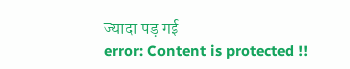ज्यादा पड़ गई
error: Content is protected !!